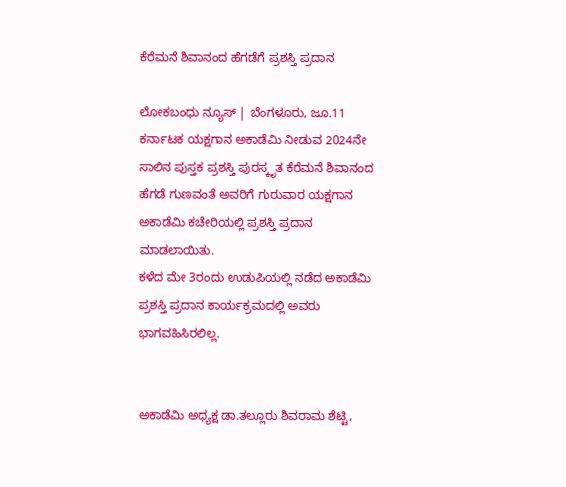ಕೆರೆಮನೆ ಶಿವಾನಂದ ಹೆಗಡೆಗೆ ಪ್ರಶಸ್ತಿ ಪ್ರದಾನ

ಲೋಕಬಂಧು ನ್ಯೂಸ್ | ಬೆಂಗಳೂರು, ಜೂ.11
ಕರ್ನಾಟಕ ಯಕ್ಷಗಾನ ಅಕಾಡೆಮಿ ನೀಡುವ 2024ನೇ ಸಾಲಿನ ಪುಸ್ತಕ ಪ್ರಶಸ್ತಿ ಪುರಸ್ಕೃತ ಕೆರೆಮನೆ ಶಿವಾನಂದ ಹೆಗಡೆ ಗುಣವಂತೆ ಅವರಿಗೆ‌ ಗುರುವಾರ ಯಕ್ಷಗಾನ ಅಕಾಡೆಮಿ ಕಚೇರಿಯಲ್ಲಿ ಪ್ರಶಸ್ತಿ ಪ್ರದಾನ ಮಾಡಲಾಯಿತು.
ಕಳೆದ ಮೇ 3ರಂದು ಉಡುಪಿಯಲ್ಲಿ ನಡೆದ ಅಕಾಡೆಮಿ ಪ್ರಶಸ್ತಿ ಪ್ರದಾನ ಕಾರ್ಯಕ್ರಮದಲ್ಲಿ ಅವರು ಭಾಗವಹಿಸಿರಲಿಲ್ಲ.


ಅಕಾಡೆಮಿ ಅಧ್ಯಕ್ಷ ಡಾ.ತಲ್ಲೂರು ಶಿವರಾಮ ಶೆಟ್ಟಿ,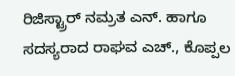ರಿಜಿಸ್ಟ್ರಾರ್ ನಮ್ರತ ಎನ್. ಹಾಗೂ ಸದಸ್ಯರಾದ ರಾಘವ ಎಚ್., ಕೊಪ್ಪಲ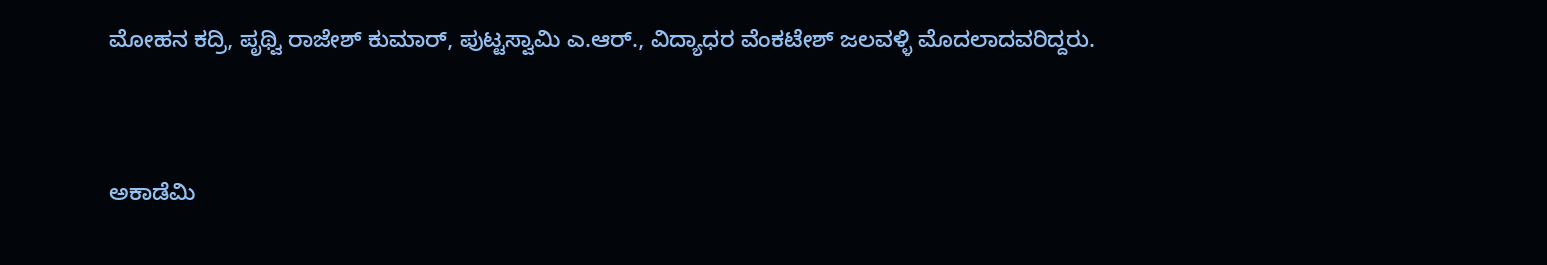ಮೋಹನ ಕದ್ರಿ, ಪೃಥ್ವಿ ರಾಜೇಶ್ ಕುಮಾರ್, ಪುಟ್ಟಸ್ವಾಮಿ ಎ.ಆರ್., ವಿದ್ಯಾಧರ ವೆಂಕಟೇಶ್ ಜಲವಳ್ಳಿ ಮೊದಲಾದವರಿದ್ದರು.


ಅಕಾಡೆಮಿ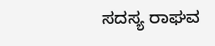ಸದಸ್ಯ ರಾಘವ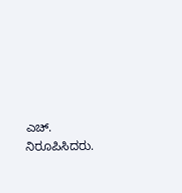ಎಚ್. ನಿರೂಪಿಸಿದರು.